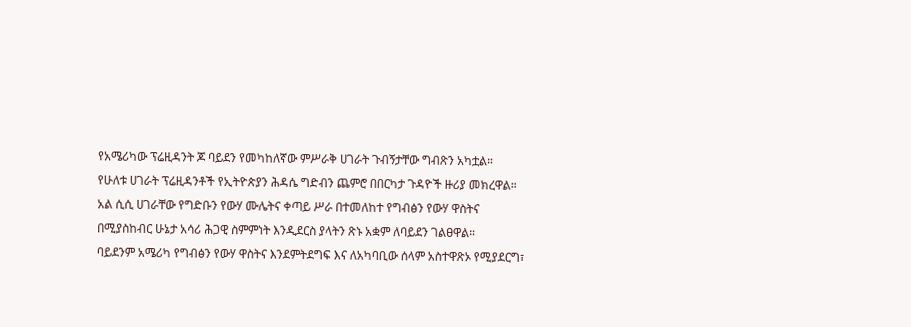የአሜሪካው ፕሬዚዳንት ጆ ባይደን የመካከለኛው ምሥራቅ ሀገራት ጉብኝታቸው ግብጽን አካቷል።
የሁለቱ ሀገራት ፕሬዚዳንቶች የኢትዮጵያን ሕዳሴ ግድብን ጨምሮ በበርካታ ጉዳዮች ዙሪያ መክረዋል።
አል ሲሲ ሀገራቸው የግድቡን የውሃ ሙሌትና ቀጣይ ሥራ በተመለከተ የግብፅን የውሃ ዋስትና በሚያስከብር ሁኔታ አሳሪ ሕጋዊ ስምምነት እንዲደርስ ያላትን ጽኑ አቋም ለባይደን ገልፀዋል።
ባይደንም አሜሪካ የግብፅን የውሃ ዋስትና እንደምትደግፍ እና ለአካባቢው ሰላም አስተዋጽኦ የሚያደርግ፣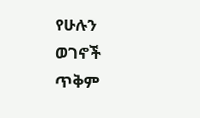የሁሉን ወገኖች ጥቅም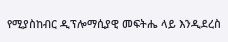የሚያስከብር ዲፕሎማሲያዊ መፍትሔ ላይ እንዲደረስ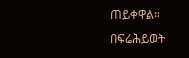ጠይቀዋል።
በፍሬሕይወት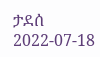ታደሰ
2022-07-18